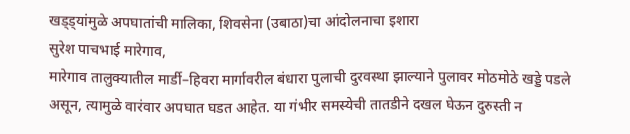खड्ड्यांमुळे अपघातांची मालिका, शिवसेना (उबाठा)चा आंदोलनाचा इशारा
सुरेश पाचभाई मारेगाव,
मारेगाव तालुक्यातील मार्डी–हिवरा मार्गावरील बंधारा पुलाची दुरवस्था झाल्याने पुलावर मोठमोठे खड्डे पडले असून, त्यामुळे वारंवार अपघात घडत आहेत. या गंभीर समस्येची तातडीने दखल घेऊन दुरुस्ती न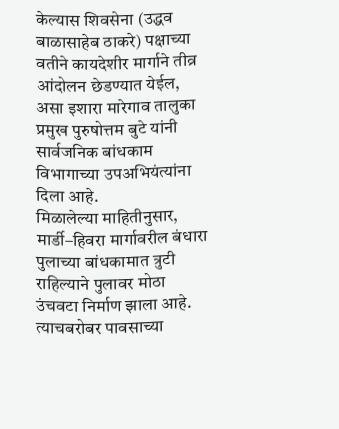केल्यास शिवसेना (उद्धव बाळासाहेब ठाकरे) पक्षाच्या वतीने कायदेशीर मार्गाने तीव्र आंदोलन छेडण्यात येईल, असा इशारा मारेगाव तालुका प्रमुख पुरुषोत्तम बुटे यांनी सार्वजनिक बांधकाम विभागाच्या उपअभियंत्यांना दिला आहे.
मिळालेल्या माहितीनुसार, मार्डी–हिवरा मार्गावरील बंधारा पुलाच्या बांधकामात त्रुटी राहिल्याने पुलावर मोठा उंचवटा निर्माण झाला आहे. त्याचबरोबर पावसाच्या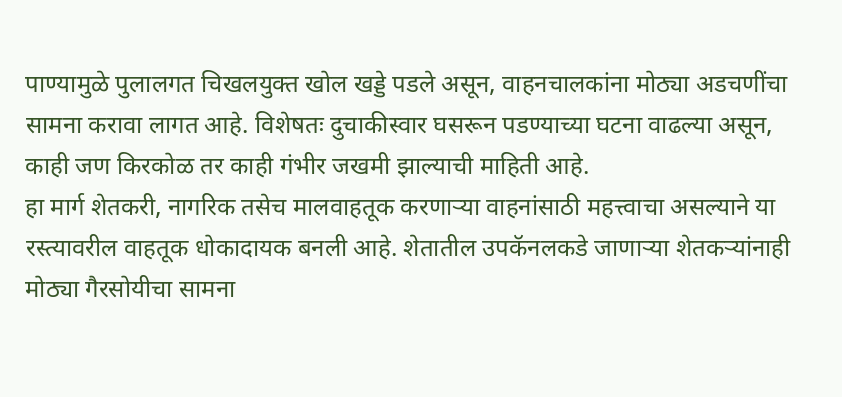पाण्यामुळे पुलालगत चिखलयुक्त खोल खड्डे पडले असून, वाहनचालकांना मोठ्या अडचणींचा सामना करावा लागत आहे. विशेषतः दुचाकीस्वार घसरून पडण्याच्या घटना वाढल्या असून, काही जण किरकोळ तर काही गंभीर जखमी झाल्याची माहिती आहे.
हा मार्ग शेतकरी, नागरिक तसेच मालवाहतूक करणाऱ्या वाहनांसाठी महत्त्वाचा असल्याने या रस्त्यावरील वाहतूक धोकादायक बनली आहे. शेतातील उपकॅनलकडे जाणाऱ्या शेतकऱ्यांनाही मोठ्या गैरसोयीचा सामना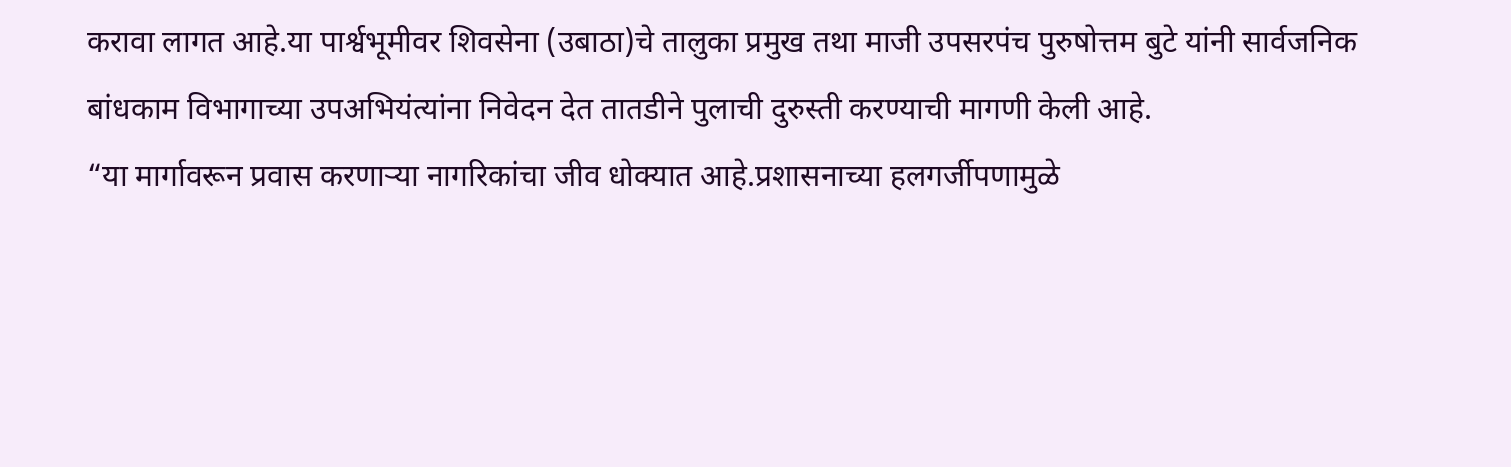करावा लागत आहे.या पार्श्वभूमीवर शिवसेना (उबाठा)चे तालुका प्रमुख तथा माजी उपसरपंच पुरुषोत्तम बुटे यांनी सार्वजनिक बांधकाम विभागाच्या उपअभियंत्यांना निवेदन देत तातडीने पुलाची दुरुस्ती करण्याची मागणी केली आहे.
“या मार्गावरून प्रवास करणाऱ्या नागरिकांचा जीव धोक्यात आहे.प्रशासनाच्या हलगर्जीपणामुळे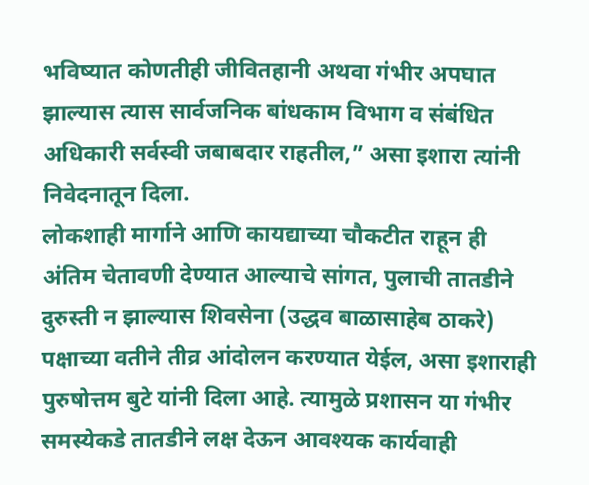भविष्यात कोणतीही जीवितहानी अथवा गंभीर अपघात झाल्यास त्यास सार्वजनिक बांधकाम विभाग व संबंधित अधिकारी सर्वस्वी जबाबदार राहतील,” असा इशारा त्यांनी निवेदनातून दिला.
लोकशाही मार्गाने आणि कायद्याच्या चौकटीत राहून ही अंतिम चेतावणी देण्यात आल्याचे सांगत, पुलाची तातडीने दुरुस्ती न झाल्यास शिवसेना (उद्धव बाळासाहेब ठाकरे) पक्षाच्या वतीने तीव्र आंदोलन करण्यात येईल, असा इशाराही पुरुषोत्तम बुटे यांनी दिला आहे. त्यामुळे प्रशासन या गंभीर समस्येकडे तातडीने लक्ष देऊन आवश्यक कार्यवाही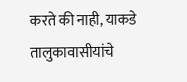करते की नाही, याकडे तालुकावासीयांचे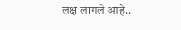लक्ष लागले आहे..